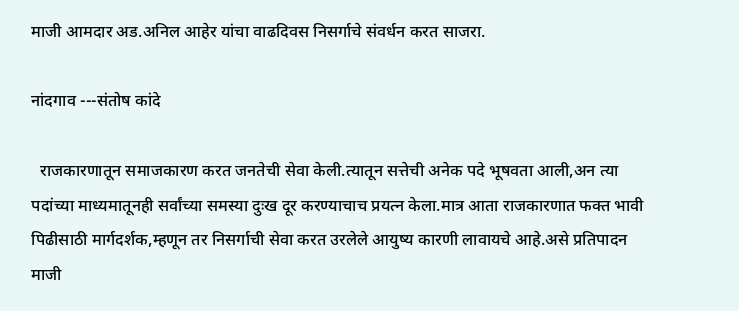माजी आमदार अड.अनिल आहेर यांचा वाढदिवस निसर्गाचे संवर्धन करत साजरा.

नांदगाव ---संतोष कांदे

  राजकारणातून समाजकारण करत जनतेची सेवा केली.त्यातून सत्तेची अनेक पदे भूषवता आली,अन त्या पदांच्या माध्यमातूनही सर्वांच्या समस्या दुःख दूर करण्याचाच प्रयत्न केला.मात्र आता राजकारणात फक्त भावी पिढीसाठी मार्गदर्शक,म्हणून तर निसर्गाची सेवा करत उरलेले आयुष्य कारणी लावायचे आहे.असे प्रतिपादन माजी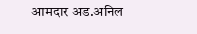आमदार अड.अनिल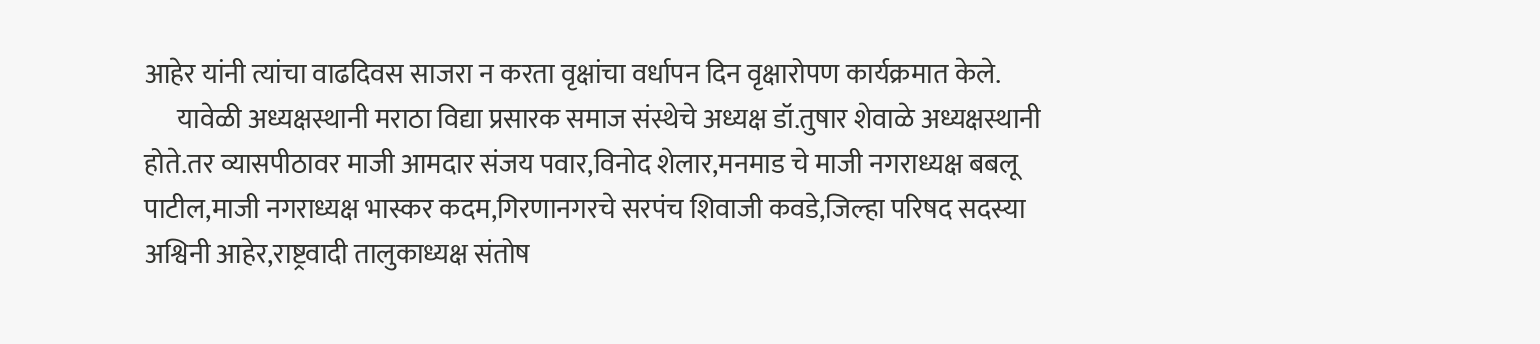आहेर यांनी त्यांचा वाढदिवस साजरा न करता वृक्षांचा वर्धापन दिन वृक्षारोपण कार्यक्रमात केले.
      यावेळी अध्यक्षस्थानी मराठा विद्या प्रसारक समाज संस्थेचे अध्यक्ष डॉ.तुषार शेवाळे अध्यक्षस्थानी होते.तर व्यासपीठावर माजी आमदार संजय पवार,विनोद शेलार,मनमाड चे माजी नगराध्यक्ष बबलू पाटील,माजी नगराध्यक्ष भास्कर कदम,गिरणानगरचे सरपंच शिवाजी कवडे,जिल्हा परिषद सदस्या अश्विनी आहेर,राष्ट्रवादी तालुकाध्यक्ष संतोष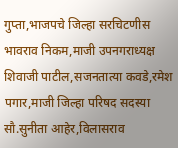गुप्ता,भाजपचे जिल्हा सरचिटणीस भावराव निकम,माजी उपनगराध्यक्ष शिवाजी पाटील,सजनतात्या कवडे,रमेश पगार,माजी जिल्हा परिषद सदस्या सौ.सुनीता आहेर,विलासराव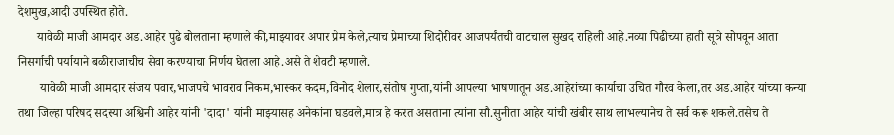देशमुख,आदी उपस्थित होते.
      यावेळी माजी आमदार अड.आहेर पुढे बोलताना म्हणाले की,माझ्यावर अपार प्रेम केले,त्याच प्रेमाच्या शिदोरीवर आजपर्यंतची वाटचाल सुखद राहिली आहे.नव्या पिढीच्या हाती सूत्रे सोपवून आता निसर्गाची पर्यायाने बळीराजाचीच सेवा करण्याचा निर्णय घेतला आहे.असे ते शेवटी म्हणाले.
       यावेळी माजी आमदार संजय पवार,भाजपचे भावराव निकम,भास्कर कदम,विनोद शेलार,संतोष गुप्ता,यांनी आपल्या भाषणातून अड.आहेरांच्या कार्याचा उचित गौरव केला,तर अड.आहेर यांच्या कन्या तथा जिल्हा परिषद सदस्या अश्विनी आहेर यांनी 'दादा' यांनी माझ्यासह अनेकांना घडवले,मात्र हे करत असताना त्यांना सौ.सुनीता आहेर यांची खंबीर साथ लाभल्यानेच ते सर्व करू शकले.तसेच ते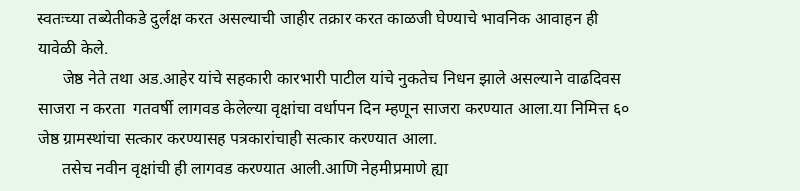स्वतःच्या तब्येतीकडे दुर्लक्ष करत असल्याची जाहीर तक्रार करत काळजी घेण्याचे भावनिक आवाहन ही यावेळी केले.
      जेष्ठ नेते तथा अड.आहेर यांचे सहकारी कारभारी पाटील यांचे नुकतेच निधन झाले असल्याने वाढदिवस साजरा न करता  गतवर्षी लागवड केलेल्या वृक्षांचा वर्धापन दिन म्हणून साजरा करण्यात आला.या निमित्त ६० जेष्ठ ग्रामस्थांचा सत्कार करण्यासह पत्रकारांचाही सत्कार करण्यात आला.
      तसेच नवीन वृक्षांची ही लागवड करण्यात आली.आणि नेहमीप्रमाणे ह्या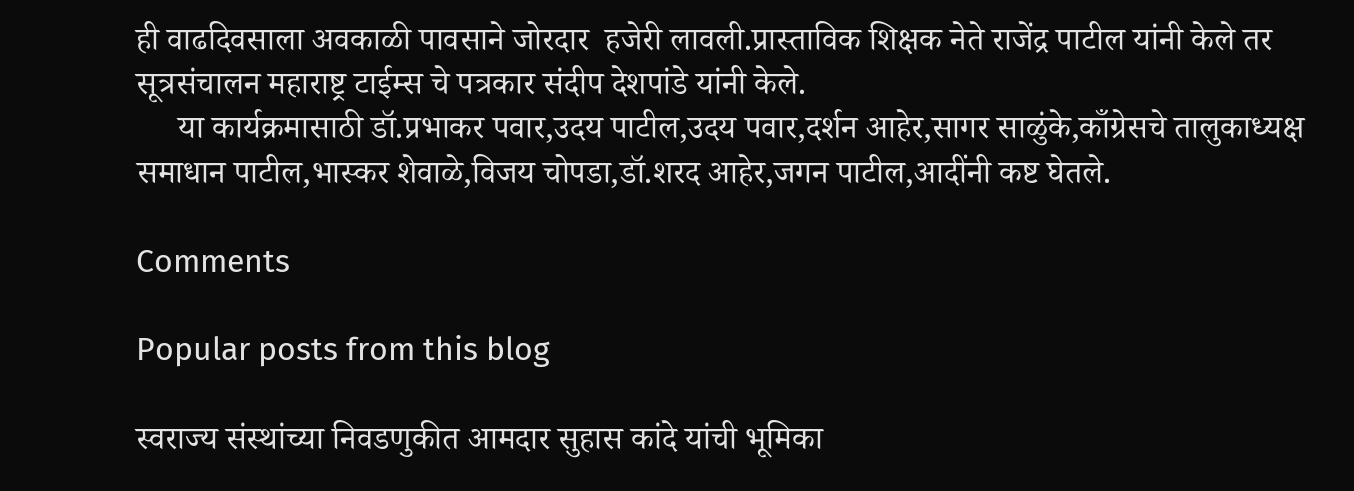ही वाढदिवसाला अवकाळी पावसाने जोरदार  हजेरी लावली.प्रास्ताविक शिक्षक नेते राजेंद्र पाटील यांनी केले तर सूत्रसंचालन महाराष्ट्र टाईम्स चे पत्रकार संदीप देशपांडे यांनी केले.
     या कार्यक्रमासाठी डॉ.प्रभाकर पवार,उदय पाटील,उदय पवार,दर्शन आहेर,सागर साळुंके,काँग्रेसचे तालुकाध्यक्ष समाधान पाटील,भास्कर शेवाळे,विजय चोपडा,डॉ.शरद आहेर,जगन पाटील,आदींनी कष्ट घेतले.

Comments

Popular posts from this blog

स्वराज्य संस्थांच्या निवडणुकीत आमदार सुहास कांदे यांची भूमिका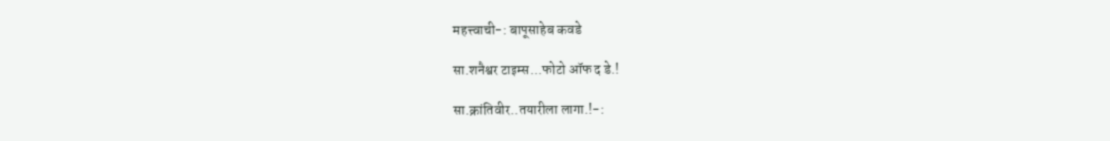महत्त्वाची-: बापूसाहेब कवडे

सा.शनैश्वर टाइम्स...फोटो ऑफ द डे.!

सा.क्रांतिवीर..तयारीला लागा.!-: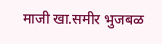माजी खा.समीर भुजबळ